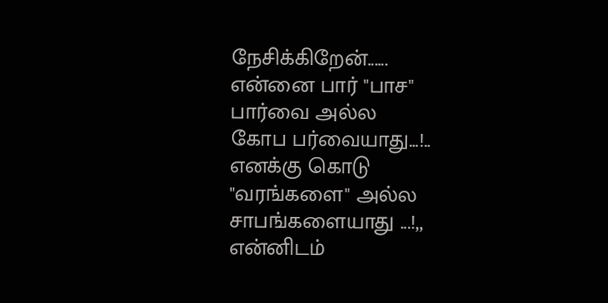நேசிக்கிறேன்......
என்னை பார் "பாச"
பார்வை அல்ல
கோப பர்வையாது...!..
எனக்கு கொடு
"வரங்களை" அல்ல
சாபங்களையாது ...!,,
என்னிடம்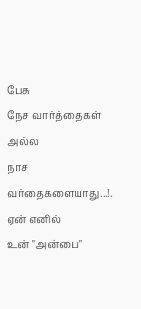பேசு
நேச வார்த்தைகள் அல்ல
நாச வர்தைகளையாது...!.
ஏன் எனில்
உன் "அன்பை"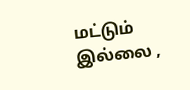மட்டும்
இல்லை ,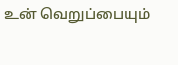உன் வெறுப்பையும்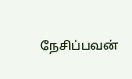நேசிப்பவன்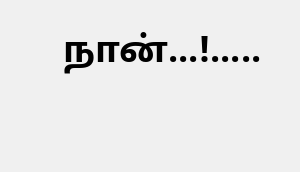நான்...!.....